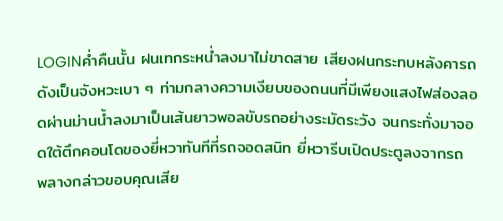LOGINค่ำคืนนั้น ฝนเทกระหน่ำลงมาไม่ขาดสาย เสียงฝนกระทบหลังคารถดังเป็นจังหวะเบา ๆ ท่ามกลางความเงียบของถนนที่มีเพียงแสงไฟส่องลอดผ่านม่านน้ำลงมาเป็นเส้นยาวพอลขับรถอย่างระมัดระวัง จนกระทั่งมาจอดใต้ตึกคอนโดของยี่หวาทันทีที่รถจอดสนิท ยี่หวารีบเปิดประตูลงจากรถ พลางกล่าวขอบคุณเสีย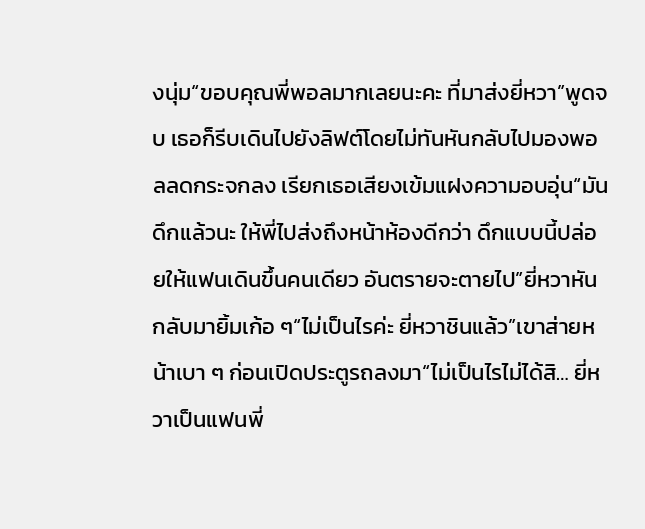งนุ่ม“ขอบคุณพี่พอลมากเลยนะคะ ที่มาส่งยี่หวา”พูดจบ เธอก็รีบเดินไปยังลิฟต์โดยไม่ทันหันกลับไปมองพอลลดกระจกลง เรียกเธอเสียงเข้มแฝงความอบอุ่น“มันดึกแล้วนะ ให้พี่ไปส่งถึงหน้าห้องดีกว่า ดึกแบบนี้ปล่อยให้แฟนเดินขึ้นคนเดียว อันตรายจะตายไป”ยี่หวาหันกลับมายิ้มเก้อ ๆ“ไม่เป็นไรค่ะ ยี่หวาชินแล้ว”เขาส่ายหน้าเบา ๆ ก่อนเปิดประตูรถลงมา“ไม่เป็นไรไม่ได้สิ… ยี่หวาเป็นแฟนพี่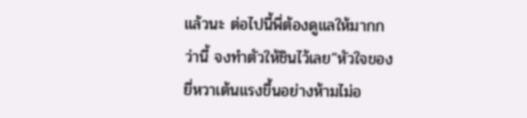แล้วนะ ต่อไปนี้พี่ต้องดูแลให้มากกว่านี้ จงทำตัวให้ชินไว้เลย”หัวใจของยี่หวาเต้นแรงขึ้นอย่างห้ามไม่อ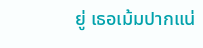ยู่ เธอเม้มปากแน่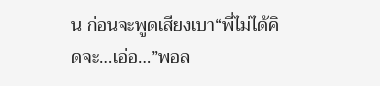น ก่อนจะพูดเสียงเบา“พี่ไม่ได้คิดจะ…เอ่อ…”พอล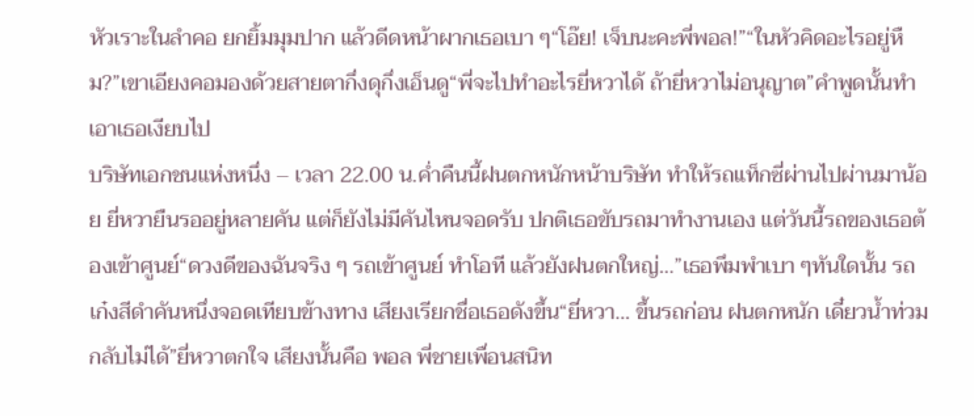หัวเราะในลำคอ ยกยิ้มมุมปาก แล้วดีดหน้าผากเธอเบา ๆ“โอ๊ย! เจ็บนะคะพี่พอล!”“ในหัวคิดอะไรอยู่หืม?”เขาเอียงคอมองด้วยสายตากึ่งดุกึ่งเอ็นดู“พี่จะไปทำอะไรยี่หวาได้ ถ้ายี่หวาไม่อนุญาต”คำพูดนั้นทำเอาเธอเงียบไป
บริษัทเอกชนแห่งหนึ่ง – เวลา 22.00 น.ค่ำคืนนี้ฝนตกหนักหน้าบริษัท ทำให้รถแท็กซี่ผ่านไปผ่านมาน้อย ยี่หวายืนรออยู่หลายคัน แต่ก็ยังไม่มีคันไหนจอดรับ ปกติเธอขับรถมาทำงานเอง แต่วันนี้รถของเธอต้องเข้าศูนย์“ดวงดีของฉันจริง ๆ รถเข้าศูนย์ ทำโอที แล้วยังฝนตกใหญ่...”เธอพึมพำเบา ๆทันใดนั้น รถเก๋งสีดำคันหนึ่งจอดเทียบข้างทาง เสียงเรียกชื่อเธอดังขึ้น“ยี่หวา... ขึ้นรถก่อน ฝนตกหนัก เดี๋ยวน้ำท่วมกลับไม่ได้”ยี่หวาตกใจ เสียงนั้นคือ พอล พี่ชายเพื่อนสนิท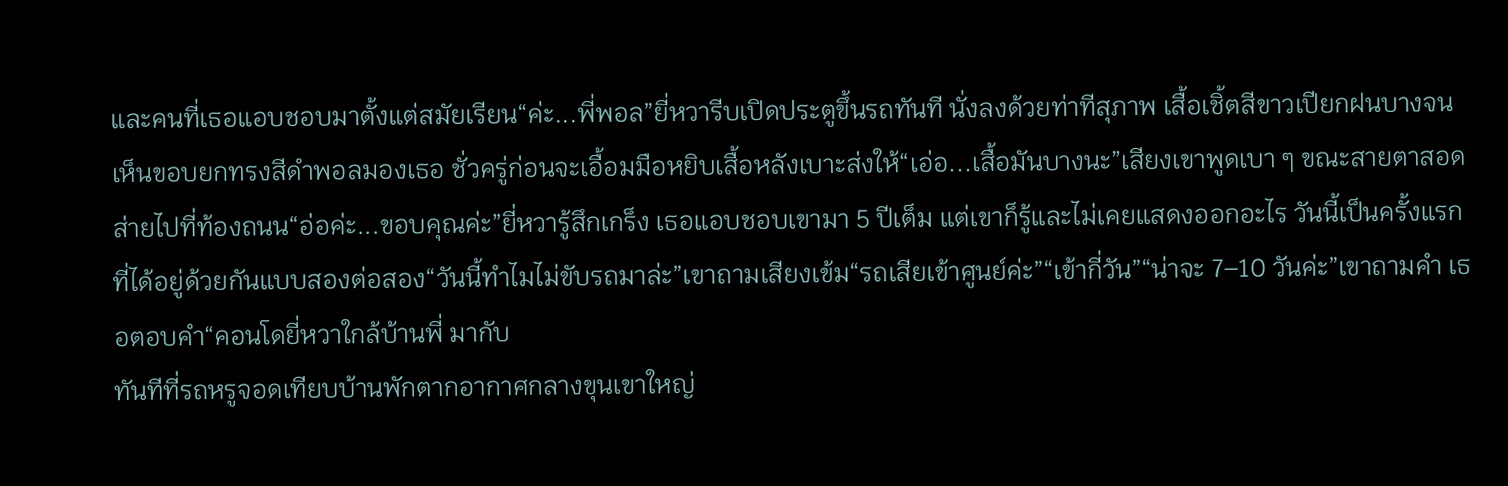และคนที่เธอแอบชอบมาตั้งแต่สมัยเรียน“ค่ะ...พี่พอล”ยี่หวารีบเปิดประตูขึ้นรถทันที นั่งลงด้วยท่าทีสุภาพ เสื้อเชิ้ตสีขาวเปียกฝนบางจนเห็นขอบยกทรงสีดำพอลมองเธอ ชั่วครู่ก่อนจะเอื้อมมือหยิบเสื้อหลังเบาะส่งให้“เอ่อ...เสื้อมันบางนะ”เสียงเขาพูดเบา ๆ ขณะสายตาสอดส่ายไปที่ท้องถนน“อ่อค่ะ...ขอบคุณค่ะ”ยี่หวารู้สึกเกร็ง เธอแอบชอบเขามา 5 ปีเต็ม แต่เขาก็รู้และไม่เคยแสดงออกอะไร วันนี้เป็นครั้งแรกที่ได้อยู่ด้วยกันแบบสองต่อสอง“วันนี้ทำไมไม่ขับรถมาล่ะ”เขาถามเสียงเข้ม“รถเสียเข้าศูนย์ค่ะ”“เข้ากี่วัน”“น่าจะ 7–10 วันค่ะ”เขาถามคำ เธอตอบคำ“คอนโดยี่หวาใกล้บ้านพี่ มากับ
ทันทีที่รถหรูจอดเทียบบ้านพักตากอากาศกลางขุนเขาใหญ่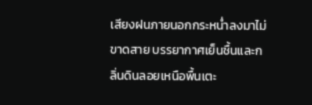เสียงฝนภายนอกกระหน่ำลงมาไม่ขาดสาย บรรยากาศเย็นชื้นและกลิ่นดินลอยเหนือพื้นเตะ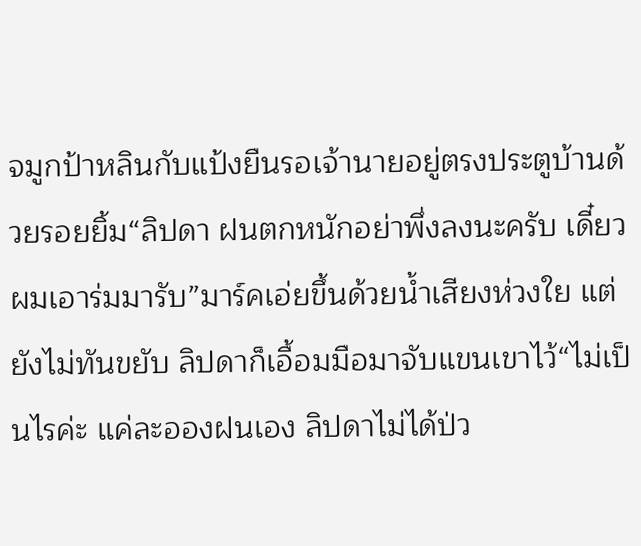จมูกป้าหลินกับแป้งยืนรอเจ้านายอยู่ตรงประตูบ้านด้วยรอยยิ้ม“ลิปดา ฝนตกหนักอย่าพึ่งลงนะครับ เดี๋ยวผมเอาร่มมารับ”มาร์คเอ่ยขึ้นด้วยน้ำเสียงห่วงใย แต่ยังไม่ทันขยับ ลิปดาก็เอื้อมมือมาจับแขนเขาไว้“ไม่เป็นไรค่ะ แค่ละอองฝนเอง ลิปดาไม่ได้ป่ว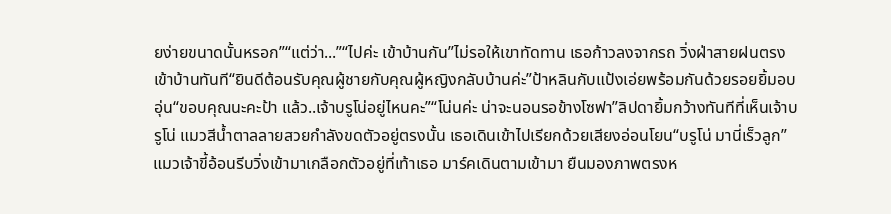ยง่ายขนาดนั้นหรอก”“แต่ว่า...”“ไปค่ะ เข้าบ้านกัน”ไม่รอให้เขาทัดทาน เธอก้าวลงจากรถ วิ่งฝ่าสายฝนตรงเข้าบ้านทันที“ยินดีต้อนรับคุณผู้ชายกับคุณผู้หญิงกลับบ้านค่ะ”ป้าหลินกับแป้งเอ่ยพร้อมกันด้วยรอยยิ้มอบอุ่น“ขอบคุณนะคะป้า แล้ว..เจ้าบรูโน่อยู่ไหนคะ”“โน่นค่ะ น่าจะนอนรอข้างโซฟา”ลิปดายิ้มกว้างทันทีที่เห็นเจ้าบรูโน่ แมวสีน้ำตาลลายสวยกำลังขดตัวอยู่ตรงนั้น เธอเดินเข้าไปเรียกด้วยเสียงอ่อนโยน“บรูโน่ มานี่เร็วลูก”แมวเจ้าขี้อ้อนรีบวิ่งเข้ามาเกลือกตัวอยู่ที่เท้าเธอ มาร์คเดินตามเข้ามา ยืนมองภาพตรงห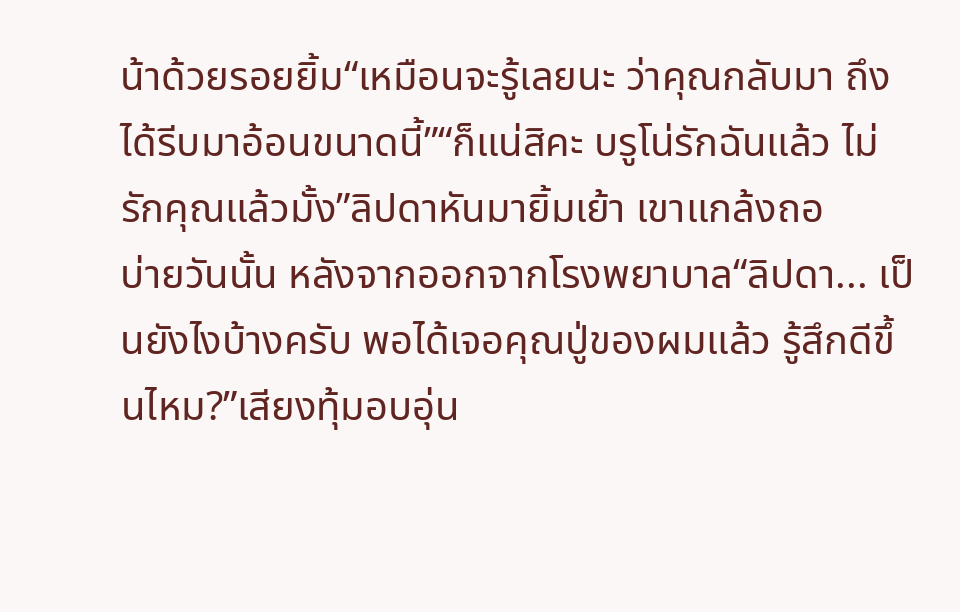น้าด้วยรอยยิ้ม“เหมือนจะรู้เลยนะ ว่าคุณกลับมา ถึงได้รีบมาอ้อนขนาดนี้”“ก็แน่สิคะ บรูโน่รักฉันแล้ว ไม่รักคุณแล้วมั้ง”ลิปดาหันมายิ้มเย้า เขาแกล้งถอ
บ่ายวันนั้น หลังจากออกจากโรงพยาบาล“ลิปดา... เป็นยังไงบ้างครับ พอได้เจอคุณปู่ของผมแล้ว รู้สึกดีขึ้นไหม?”เสียงทุ้มอบอุ่น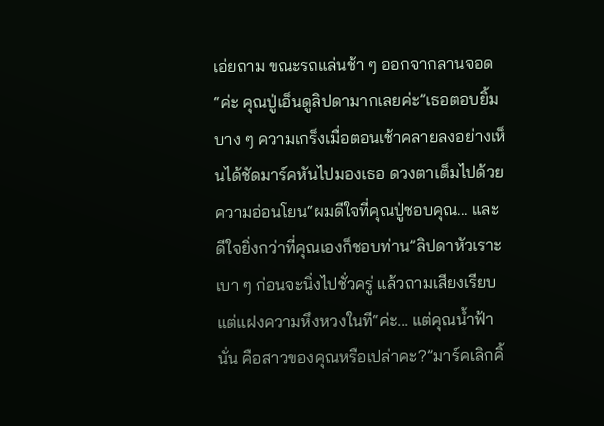เอ่ยถาม ขณะรถแล่นช้า ๆ ออกจากลานจอด“ค่ะ คุณปู่เอ็นดูลิปดามากเลยค่ะ”เธอตอบยิ้มบาง ๆ ความเกร็งเมื่อตอนเช้าคลายลงอย่างเห็นได้ชัดมาร์คหันไปมองเธอ ดวงตาเต็มไปด้วยความอ่อนโยน“ผมดีใจที่คุณปู่ชอบคุณ... และดีใจยิ่งกว่าที่คุณเองก็ชอบท่าน”ลิปดาหัวเราะเบา ๆ ก่อนจะนิ่งไปชั่วครู่ แล้วถามเสียงเรียบแต่แฝงความหึงหวงในที“ค่ะ... แต่คุณน้ำฟ้านั่น คือสาวของคุณหรือเปล่าคะ?”มาร์คเลิกคิ้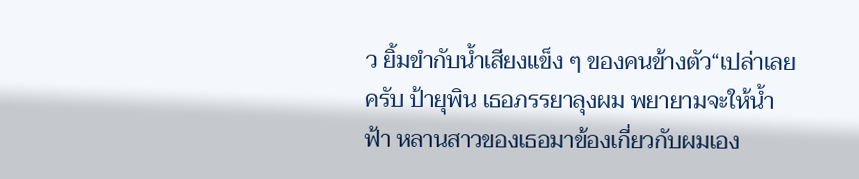ว ยิ้มขำกับน้ำเสียงแข็ง ๆ ของคนข้างตัว“เปล่าเลยครับ ป้ายุพิน เธอภรรยาลุงผม พยายามจะให้น้ำฟ้า หลานสาวของเธอมาข้องเกี่ยวกับผมเอง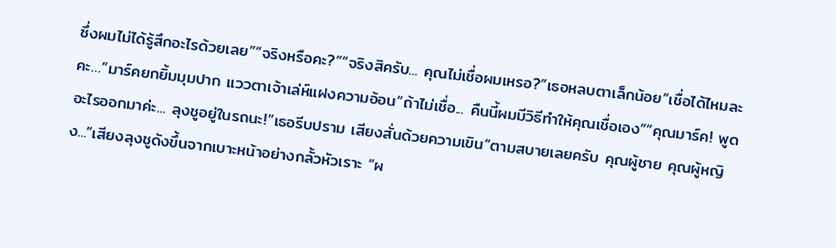ซึ่งผมไม่ได้รู้สึกอะไรด้วยเลย”“จริงหรือคะ?”“จริงสิครับ... คุณไม่เชื่อผมเหรอ?”เธอหลบตาเล็กน้อย“เชื่อได้ไหมละคะ…”มาร์คยกยิ้มมุมปาก แววตาเจ้าเล่ห์แฝงความอ้อน“ถ้าไม่เชื่อ... คืนนี้ผมมีวิธีทำให้คุณเชื่อเอง”“คุณมาร์ค! พูดอะไรออกมาค่ะ... ลุงชูอยู่ในรถนะ!”เธอรีบปราม เสียงสั่นด้วยความเขิน“ตามสบายเลยครับ คุณผู้ชาย คุณผู้หญิง...”เสียงลุงชูดังขึ้นจากเบาะหน้าอย่างกลั้วหัวเราะ “ผ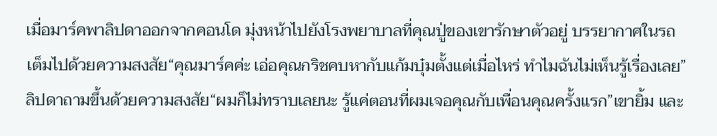เมื่อมาร์คพาลิปดาออกจากคอนโด มุ่งหน้าไปยังโรงพยาบาลที่คุณปู่ของเขารักษาตัวอยู่ บรรยากาศในรถเต็มไปด้วยความสงสัย“คุณมาร์คค่ะ เอ่อคุณกริชคบหากับแก้มบุ๋มตั้งแต่เมื่อไหร่ ทำไมฉันไม่เห็นรู้เรื่องเลย”ลิปดาถามขึ้นด้วยความสงสัย“ผมก็ไม่ทราบเลยนะ รู้แค่ตอนที่ผมเจอคุณกับเพื่อนคุณครั้งแรก”เขายิ้ม และ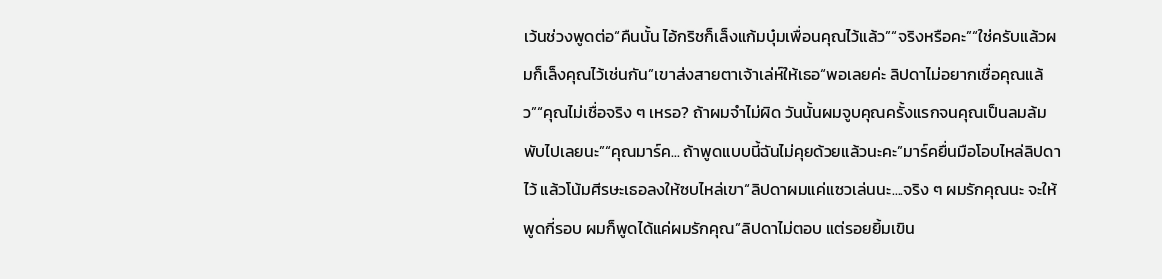เว้นช่วงพูดต่อ“คืนนั้น ไอ้กริชก็เล็งแก้มบุ๋มเพื่อนคุณไว้แล้ว”“จริงหรือคะ”“ใช่ครับแล้วผมก็เล็งคุณไว้เช่นกัน”เขาส่งสายตาเจ้าเล่ห์ให้เธอ“พอเลยค่ะ ลิปดาไม่อยากเชื่อคุณแล้ว”“คุณไม่เชื่อจริง ๆ เหรอ? ถ้าผมจำไม่ผิด วันนั้นผมจูบคุณครั้งแรกจนคุณเป็นลมล้มพับไปเลยนะ”“คุณมาร์ค... ถ้าพูดแบบนี้ฉันไม่คุยด้วยแล้วนะคะ”มาร์คยื่นมือโอบไหล่ลิปดาไว้ แล้วโน้มศีรษะเธอลงให้ซบไหล่เขา“ลิปดาผมแค่แซวเล่นนะ....จริง ๆ ผมรักคุณนะ จะให้พูดกี่รอบ ผมก็พูดได้แค่ผมรักคุณ”ลิปดาไม่ตอบ แต่รอยยิ้มเขิน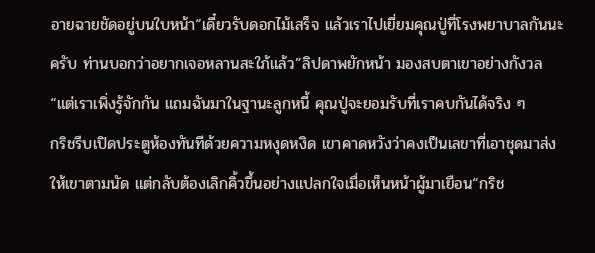อายฉายชัดอยู่บนใบหน้า“เดี๋ยวรับดอกไม้เสร็จ แล้วเราไปเยี่ยมคุณปู่ที่โรงพยาบาลกันนะครับ ท่านบอกว่าอยากเจอหลานสะใภ้แล้ว”ลิปดาพยักหน้า มองสบตาเขาอย่างกังวล“แต่เราเพิ่งรู้จักกัน แถมฉันมาในฐานะลูกหนี้ คุณปู่จะยอมรับที่เราคบกันได้จริง ๆ
กริชรีบเปิดประตูห้องทันทีด้วยความหงุดหงิด เขาคาดหวังว่าคงเป็นเลขาที่เอาชุดมาส่งให้เขาตามนัด แต่กลับต้องเลิกคิ้วขึ้นอย่างแปลกใจเมื่อเห็นหน้าผู้มาเยือน“กริช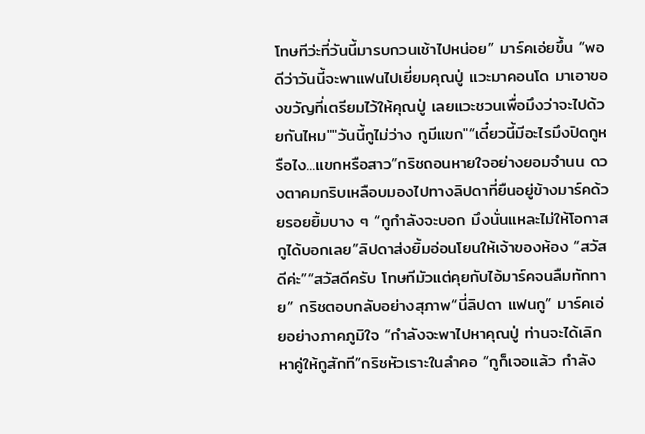โทษทีว่ะที่วันนี้มารบกวนเช้าไปหน่อย” มาร์คเอ่ยขึ้น “พอดีว่าวันนี้จะพาแฟนไปเยี่ยมคุณปู่ แวะมาคอนโด มาเอาของขวัญที่เตรียมไว้ให้คุณปู่ เลยแวะชวนเพื่อมึงว่าจะไปด้วยกันไหม""วันนี้กูไม่ว่าง กูมีแขก"“เดี๋ยวนี้มีอะไรมึงปิดกูหรือไง...แขกหรือสาว”กริชถอนหายใจอย่างยอมจำนน ดวงตาคมกริบเหลือบมองไปทางลิปดาที่ยืนอยู่ข้างมาร์คด้วยรอยยิ้มบาง ๆ “กูกำลังจะบอก มึงนั่นแหละไม่ให้โอกาสกูได้บอกเลย”ลิปดาส่งยิ้มอ่อนโยนให้เจ้าของห้อง “สวัสดีค่ะ”“สวัสดีครับ โทษทีมัวแต่คุยกับไอ้มาร์คจนลืมทักทาย” กริชตอบกลับอย่างสุภาพ“นี่ลิปดา แฟนกู” มาร์คเอ่ยอย่างภาคภูมิใจ “กำลังจะพาไปหาคุณปู่ ท่านจะได้เลิกหาคู่ให้กูสักที”กริชหัวเราะในลำคอ “กูก็เจอแล้ว กำลัง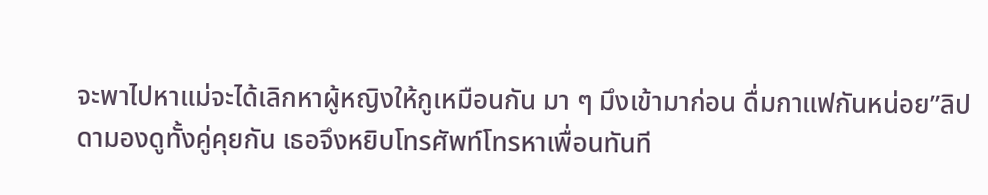จะพาไปหาแม่จะได้เลิกหาผู้หญิงให้กูเหมือนกัน มา ๆ มึงเข้ามาก่อน ดื่มกาแฟกันหน่อย”ลิปดามองดูทั้งคู่คุยกัน เธอจึงหยิบโทรศัพท์โทรหาเพื่อนทันที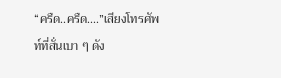“ครืด..ครืด....”เสียงโทรศัพท์ที่สั่นเบา ๆ ดัง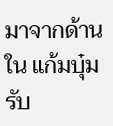มาจากด้านใน แก้มบุ๋มรับ